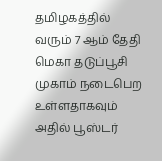தமிழகத்தில் வரும் 7 ஆம் தேதி மெகா தடுப்பூசி முகாம் நடைபெற உள்ளதாகவும் அதில் பூஸ்டர்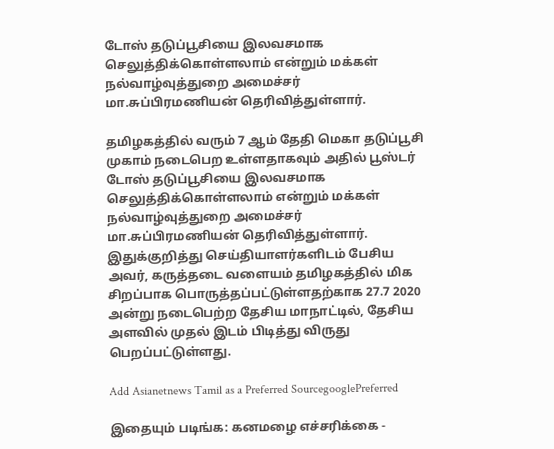டோஸ் தடுப்பூசியை இலவசமாக செலுத்திக்கொள்ளலாம் என்றும் மக்கள் நல்வாழ்வுத்துறை அமைச்சர் மா.சுப்பிரமணியன் தெரிவித்துள்ளார்.

தமிழகத்தில் வரும் 7 ஆம் தேதி மெகா தடுப்பூசி முகாம் நடைபெற உள்ளதாகவும் அதில் பூஸ்டர் டோஸ் தடுப்பூசியை இலவசமாக செலுத்திக்கொள்ளலாம் என்றும் மக்கள் நல்வாழ்வுத்துறை அமைச்சர் மா.சுப்பிரமணியன் தெரிவித்துள்ளார். இதுக்குறித்து செய்தியாளர்களிடம் பேசிய அவர், கருத்தடை வளையம் தமிழகத்தில் மிக சிறப்பாக பொருத்தப்பட்டுள்ளதற்காக 27.7 2020 அன்று நடைபெற்ற தேசிய மாநாட்டில், தேசிய அளவில் முதல் இடம் பிடித்து விருது பெறப்பட்டுள்ளது.

Add Asianetnews Tamil as a Preferred SourcegooglePreferred

இதையும் படிங்க: கனமழை எச்சரிக்கை -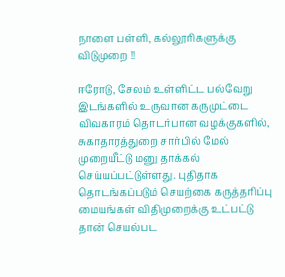நாளை பள்ளி, கல்லூரிகளுக்கு விடுமுறை !!

ஈரோடு, சேலம் உள்ளிட்ட பல்வேறு இடங்களில் உருவான கருமுட்டை விவகாரம் தொடர்பான வழக்குகளில், சுகாதாரத்துறை சார்பில் மேல் முறையீட்டு மனு தாக்கல் செய்யப்பட்டுள்ளது. புதிதாக தொடங்கப்படும் செயற்கை கருத்தரிப்பு மையங்கள் விதிமுறைக்கு உட்பட்டு தான் செயல்பட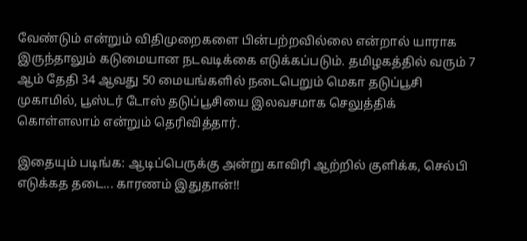வேண்டும் என்றும் விதிமுறைகளை பின்பற்றவில்லை என்றால் யாராக இருந்தாலும் கடுமையான நடவடிக்கை எடுக்கப்படும். தமிழகத்தில் வரும் 7 ஆம் தேதி 34 ஆவது 50 மையங்களில் நடைபெறும் மெகா தடுப்பூசி முகாமில், பூஸ்டர் டோஸ் தடுப்பூசியை இலவசமாக செலுத்திக் கொள்ளலாம் என்றும் தெரிவித்தார்.

இதையும் படிங்க: ஆடிப்பெருக்கு அன்று காவிரி ஆற்றில் குளிக்க, செல்பி எடுக்கத தடை... காரணம் இதுதான்!!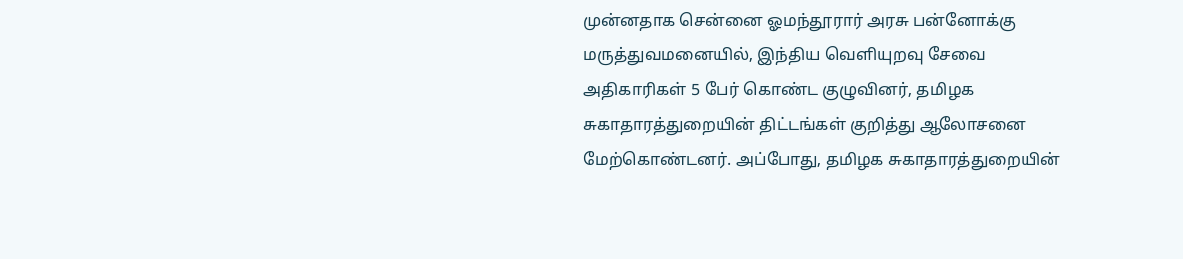முன்னதாக சென்னை ஓமந்தூரார் அரசு பன்னோக்கு மருத்துவமனையில், இந்திய வெளியுறவு சேவை அதிகாரிகள் 5 பேர் கொண்ட குழுவினர், தமிழக சுகாதாரத்துறையின் திட்டங்கள் குறித்து ஆலோசனை மேற்கொண்டனர். அப்போது, தமிழக சுகாதாரத்துறையின்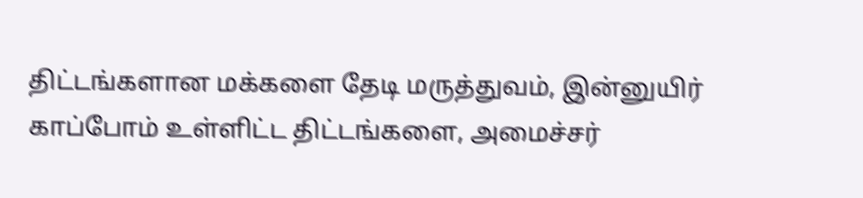திட்டங்களான மக்களை தேடி மருத்துவம், இன்னுயிர் காப்போம் உள்ளிட்ட திட்டங்களை, அமைச்சர்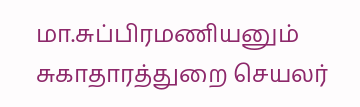மா.சுப்பிரமணியனும் சுகாதாரத்துறை செயலர்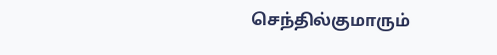செந்தில்குமாரும்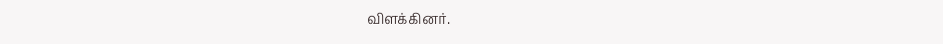விளக்கினர்.